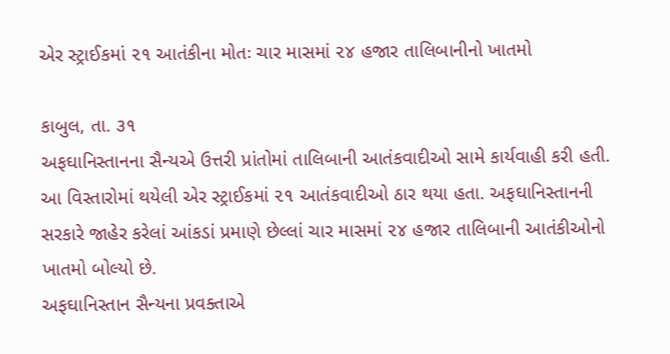એર સ્ટ્રાઈકમાં ૨૧ આતંકીના મોતઃ ચાર માસમાં ૨૪ હજાર તાલિબાનીનો ખાતમો

કાબુલ, તા. ૩૧
અફઘાનિસ્તાનના સૈન્યએ ઉત્તરી પ્રાંતોમાં તાલિબાની આતંકવાદીઓ સામે કાર્યવાહી કરી હતી. આ વિસ્તારોમાં થયેલી એર સ્ટ્રાઈકમાં ૨૧ આતંકવાદીઓ ઠાર થયા હતા. અફઘાનિસ્તાનની સરકારે જાહેર કરેલાં આંકડાં પ્રમાણે છેલ્લાં ચાર માસમાં ૨૪ હજાર તાલિબાની આતંકીઓનો ખાતમો બોલ્યો છે.
અફઘાનિસ્તાન સૈન્યના પ્રવક્તાએ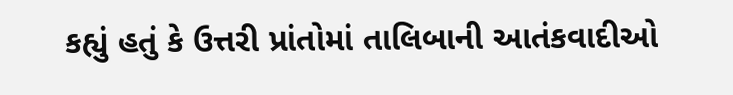કહ્યું હતું કે ઉત્તરી પ્રાંતોમાં તાલિબાની આતંકવાદીઓ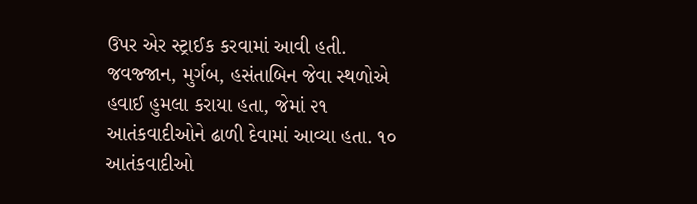ઉપર એર સ્ટ્રાઈક કરવામાં આવી હતી. જવજ્જાન, મુર્ગબ, હસંતાબિન જેવા સ્થળોએ હવાઈ હુમલા કરાયા હતા, જેમાં ૨૧ આતંકવાદીઓને ઢાળી દેવામાં આવ્યા હતા. ૧૦ આતંકવાદીઓ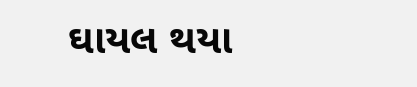ઘાયલ થયા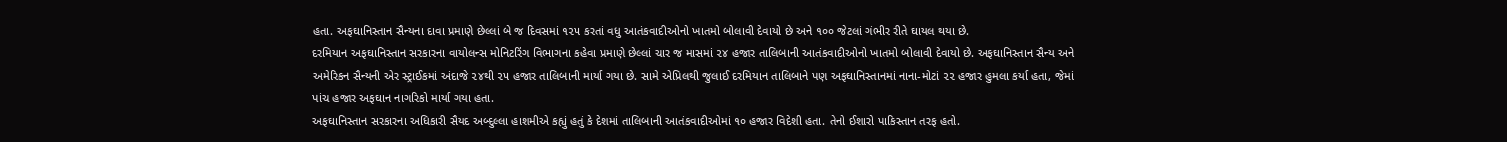હતા. અફઘાનિસ્તાન સૈન્યના દાવા પ્રમાણે છેલ્લાં બે જ દિવસમાં ૧૨૫ કરતાં વધુ આતંકવાદીઓનો ખાતમો બોલાવી દેવાયો છે અને ૧૦૦ જેટલાં ગંભીર રીતે ઘાયલ થયા છે.
દરમિયાન અફઘાનિસ્તાન સરકારના વાયોલન્સ મોનિટરિંગ વિભાગના કહેવા પ્રમાણે છેલ્લાં ચાર જ માસમાં ૨૪ હજાર તાલિબાની આતંકવાદીઓનો ખાતમો બોલાવી દેવાયો છે. અફઘાનિસ્તાન સૈન્ય અને અમેરિકન સૈન્યની એર સ્ટ્રાઈકમાં અંદાજે ૨૪થી ૨૫ હજાર તાલિબાની માર્યા ગયા છે. સામે એપ્રિલથી જુલાઈ દરમિયાન તાલિબાને પણ અફઘાનિસ્તાનમાં નાના-મોટાં ૨૨ હજાર હુમલા કર્યા હતા, જેમાં પાંચ હજાર અફઘાન નાગરિકો માર્યા ગયા હતા.
અફઘાનિસ્તાન સરકારના અધિકારી સૈયદ અબ્દુલ્લા હાશમીએ કહ્યું હતું કે દેશમાં તાલિબાની આતંકવાદીઓમાં ૧૦ હજાર વિદેશી હતા. તેનો ઈશારો પાકિસ્તાન તરફ હતો.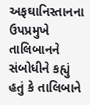અફઘાનિસ્તાનના ઉપપ્રમુખે તાલિબાનને સંબોધીને કહ્યું હતું કે તાલિબાને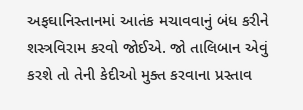અફઘાનિસ્તાનમાં આતંક મચાવવાનું બંધ કરીને શસ્ત્રવિરામ કરવો જોઈએ. જો તાલિબાન એવું કરશે તો તેની કેદીઓ મુક્ત કરવાના પ્રસ્તાવ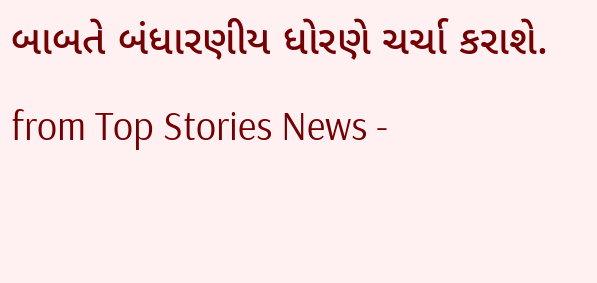બાબતે બંધારણીય ધોરણે ચર્ચા કરાશે.
from Top Stories News -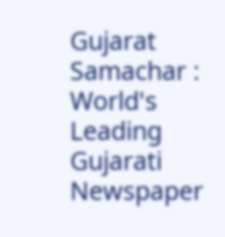Gujarat Samachar : World's Leading Gujarati Newspaper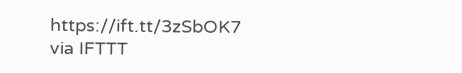https://ift.tt/3zSbOK7
via IFTTT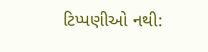ટિપ્પણીઓ નથી: